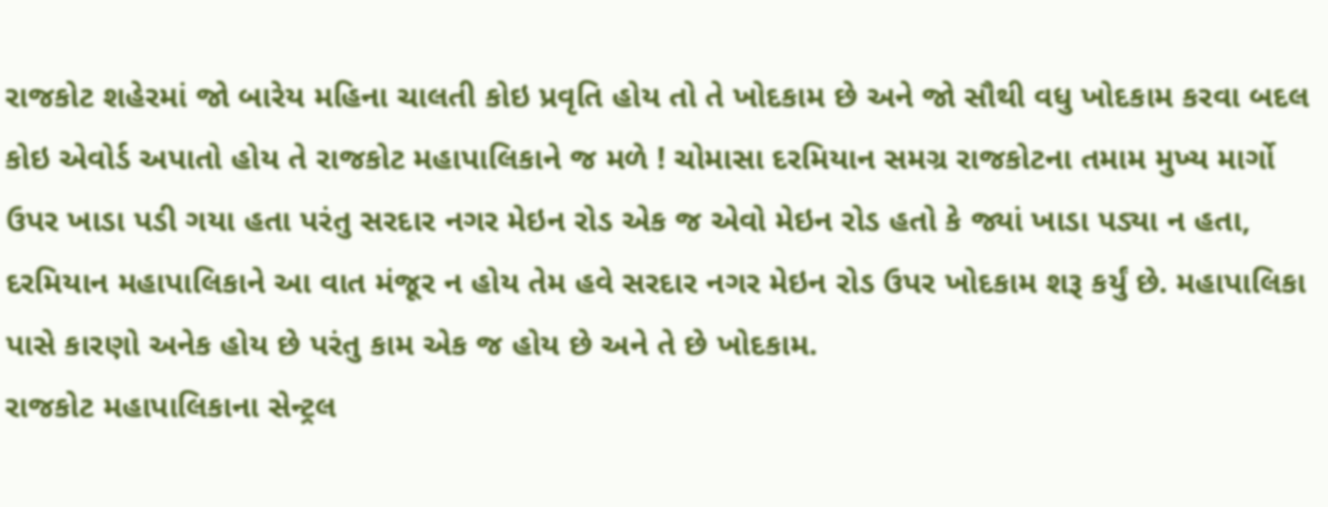રાજકોટ શહેરમાં જો બારેય મહિના ચાલતી કોઇ પ્રવૃતિ હોય તો તે ખોદકામ છે અને જો સૌથી વધુ ખોદકામ કરવા બદલ કોઇ એવોર્ડ અપાતો હોય તે રાજકોટ મહાપાલિકાને જ મળે ! ચોમાસા દરમિયાન સમગ્ર રાજકોટના તમામ મુખ્ય માર્ગો ઉપર ખાડા પડી ગયા હતા પરંતુ સરદાર નગર મેઇન રોડ એક જ એવો મેઇન રોડ હતો કે જ્યાં ખાડા પડ્યા ન હતા, દરમિયાન મહાપાલિકાને આ વાત મંજૂર ન હોય તેમ હવે સરદાર નગર મેઇન રોડ ઉપર ખોદકામ શરૂ કર્યું છે. મહાપાલિકા પાસે કારણો અનેક હોય છે પરંતુ કામ એક જ હોય છે અને તે છે ખોદકામ.
રાજકોટ મહાપાલિકાના સેન્ટ્રલ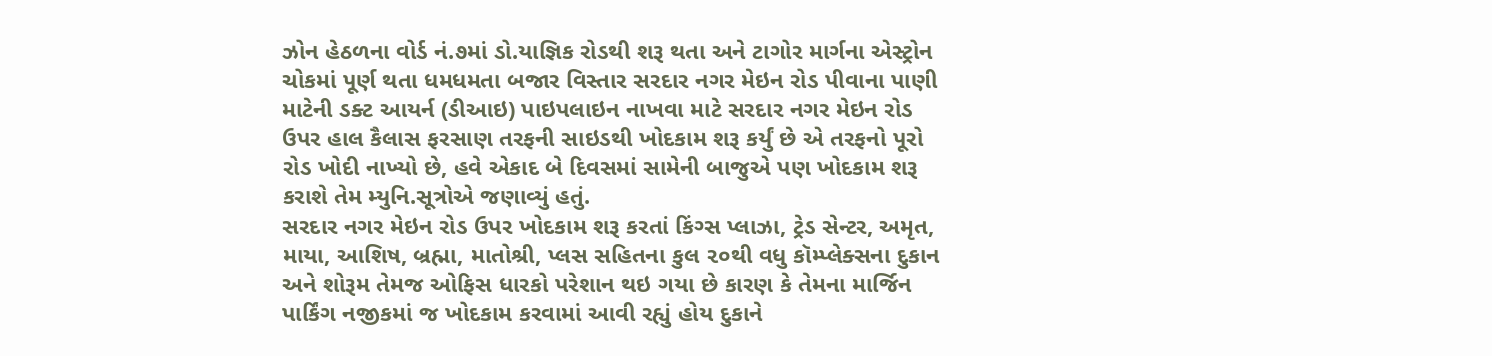ઝોન હેઠળના વોર્ડ નં.૭માં ડો.યાજ્ઞિક રોડથી શરૂ થતા અને ટાગોર માર્ગના એસ્ટ્રોન ચોકમાં પૂર્ણ થતા ધમધમતા બજાર વિસ્તાર સરદાર નગર મેઇન રોડ પીવાના પાણી માટેની ડક્ટ આયર્ન (ડીઆઇ) પાઇપલાઇન નાખવા માટે સરદાર નગર મેઇન રોડ ઉપર હાલ કૈલાસ ફરસાણ તરફની સાઇડથી ખોદકામ શરૂ કર્યું છે એ તરફનો પૂરો રોડ ખોદી નાખ્યો છે, હવે એકાદ બે દિવસમાં સામેની બાજુએ પણ ખોદકામ શરૂ કરાશે તેમ મ્યુનિ.સૂત્રોએ જણાવ્યું હતું.
સરદાર નગર મેઇન રોડ ઉપર ખોદકામ શરૂ કરતાં કિંગ્સ પ્લાઝા, ટ્રેડ સેન્ટર, અમૃત, માયા, આશિષ, બ્રહ્મા, માતોશ્રી, પ્લસ સહિતના કુલ ૨૦થી વધુ કૉમ્પ્લેક્સના દુકાન અને શોરૂમ તેમજ ઓફિસ ધારકો પરેશાન થઇ ગયા છે કારણ કે તેમના માર્જિન પાર્કિંગ નજીકમાં જ ખોદકામ કરવામાં આવી રહ્યું હોય દુકાને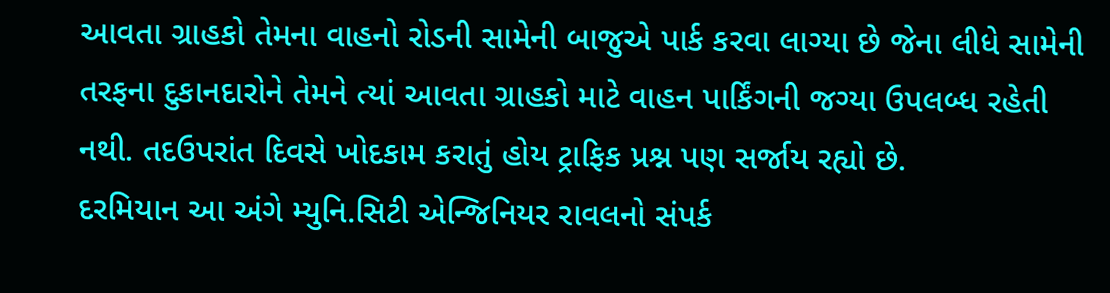આવતા ગ્રાહકો તેમના વાહનો રોડની સામેની બાજુએ પાર્ક કરવા લાગ્યા છે જેના લીધે સામેની તરફના દુકાનદારોને તેમને ત્યાં આવતા ગ્રાહકો માટે વાહન પાર્કિંગની જગ્યા ઉપલબ્ધ રહેતી નથી. તદઉપરાંત દિવસે ખોદકામ કરાતું હોય ટ્રાફિક પ્રશ્ન પણ સર્જાય રહ્યો છે.
દરમિયાન આ અંગે મ્યુનિ.સિટી એન્જિનિયર રાવલનો સંપર્ક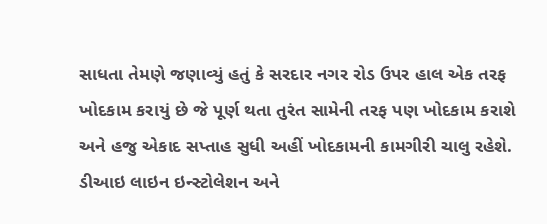સાધતા તેમણે જણાવ્યું હતું કે સરદાર નગર રોડ ઉપર હાલ એક તરફ ખોદકામ કરાયું છે જે પૂર્ણ થતા તુરંત સામેની તરફ પણ ખોદકામ કરાશે અને હજુ એકાદ સપ્તાહ સુધી અહીં ખોદકામની કામગીરી ચાલુ રહેશે. ડીઆઇ લાઇન ઇન્સ્ટોલેશન અને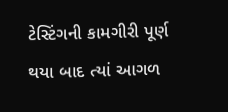ટેસ્ટિંગની કામગીરી પૂર્ણ થયા બાદ ત્યાં આગળ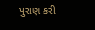પુરાણ કરી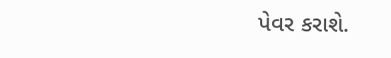પેવર કરાશે.